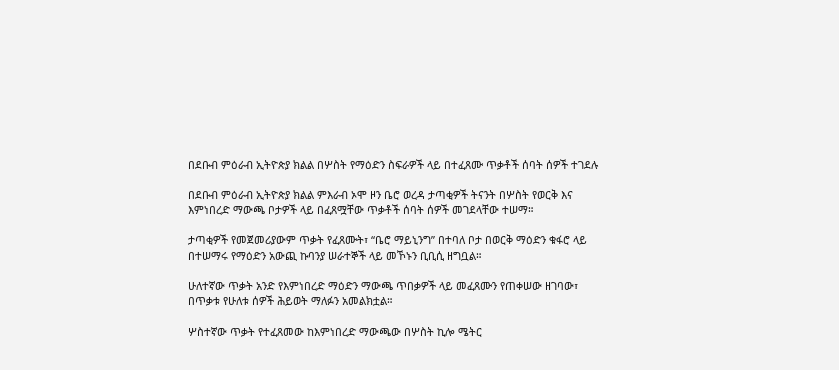በደቡብ ምዕራብ ኢትዮጵያ ክልል በሦስት የማዕድን ስፍራዎች ላይ በተፈጸሙ ጥቃቶች ሰባት ሰዎች ተገደሉ

በደቡብ ምዕራብ ኢትዮጵያ ክልል ምእራብ ኦሞ ዞን ቤሮ ወረዳ ታጣቂዎች ትናንት በሦስት የወርቅ እና እምነበረድ ማውጫ ቦታዎች ላይ በፈጸሟቸው ጥቃቶች ሰባት ሰዎች መገደላቸው ተሠማ።

ታጣቂዎች የመጀመሪያውም ጥቃት የፈጸሙት፣ “ቤሮ ማይኒንግ” በተባለ ቦታ በወርቅ ማዕድን ቁፋሮ ላይ በተሠማሩ የማዕድን አውጪ ኩባንያ ሠራተኞች ላይ መኾኑን ቢቢሲ ዘግቧል።

ሁለተኛው ጥቃት አንድ የእምነበረድ ማዕድን ማውጫ ጥበቃዎች ላይ መፈጸሙን የጠቀሠው ዘገባው፣ በጥቃቱ የሁለቱ ሰዎች ሕይወት ማለፉን አመልክቷል።

ሦስተኛው ጥቃት የተፈጸመው ከእምነበረድ ማውጫው በሦስት ኪሎ ሜትር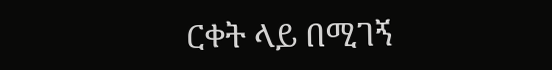ርቀት ላይ በሚገኝ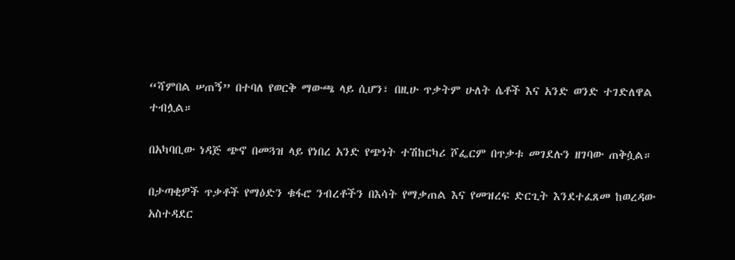“ሻምበል ሠጠኝ” በተባለ የወርቅ ማውጫ ላይ ሲሆን፣ በዚሁ ጥቃትም ሁለት ሴቶች እና አንድ ወንድ ተገድለዋል ተብሏል።

በአካባቢው ነዳጅ ጭኖ በመጓዝ ላይ የነበረ አንድ የጭነት ተሽከርካሪ ሾፌርም በጥቃቱ መገደሉን ዘገባው ጠቅሷል።

በታጣቂዎች ጥቃቶች የማዕድን ቁፋሮ ንብረቶችን በእሳት የማቃጠል እና የመዝረፍ ድርጊት እንደተፈጸመ ከወረዳው አስተዳደር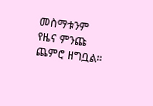መስማቱንም የዜና ምንጩ ጨምሮ ዘግቧል።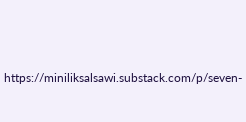https://miniliksalsawi.substack.com/p/seven-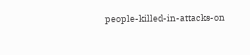people-killed-in-attacks-on